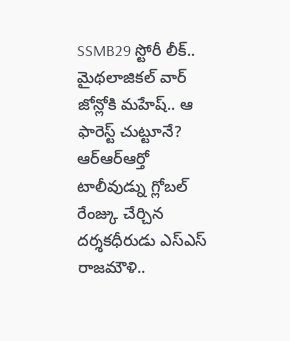SSMB29 స్టోరీ లీక్.. మైథలాజికల్ వార్ జోన్లోకి మహేష్.. ఆ ఫారెస్ట్ చుట్టూనే?
ఆర్ఆర్ఆర్తో టాలీవుడ్ను గ్లోబల్ రేంజ్కు చేర్చిన దర్శకధీరుడు ఎస్ఎస్ రాజమౌళి..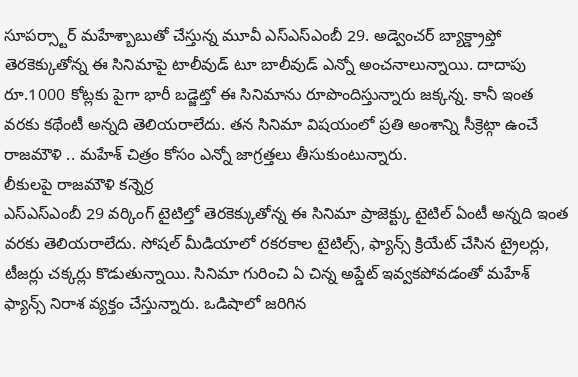సూపర్స్టార్ మహేశ్బాబుతో చేస్తున్న మూవీ ఎస్ఎస్ఎంబీ 29. అడ్వెంచర్ బ్యాక్డ్రాప్తో తెరకెక్కుతోన్న ఈ సినిమాపై టాలీవుడ్ టూ బాలీవుడ్ ఎన్నో అంచనాలున్నాయి. దాదాపు రూ.1000 కోట్లకు పైగా భారీ బడ్జెట్తో ఈ సినిమాను రూపొందిస్తున్నారు జక్కన్న. కానీ ఇంత వరకు కథేంటీ అన్నది తెలియరాలేదు. తన సినిమా విషయంలో ప్రతి అంశాన్ని సీక్రెట్గా ఉంచే రాజమౌళి .. మహేశ్ చిత్రం కోసం ఎన్నో జాగ్రత్తలు తీసుకుంటున్నారు.
లీకులపై రాజమౌళి కన్నెర్ర
ఎస్ఎస్ఎంబీ 29 వర్కింగ్ టైటిల్తో తెరకెక్కుతోన్న ఈ సినిమా ప్రాజెక్ట్కు టైటిల్ ఏంటీ అన్నది ఇంత వరకు తెలియరాలేదు. సోషల్ మీడియాలో రకరకాల టైటిల్స్, ఫ్యాన్స్ క్రియేట్ చేసిన ట్రైలర్లు, టీజర్లు చక్కర్లు కొడుతున్నాయి. సినిమా గురించి ఏ చిన్న అప్డేట్ ఇవ్వకపోవడంతో మహేశ్ ఫ్యాన్స్ నిరాశ వ్యక్తం చేస్తున్నారు. ఒడిషాలో జరిగిన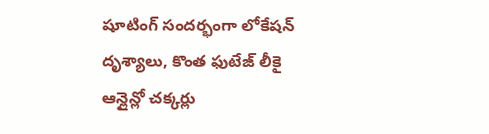షూటింగ్ సందర్భంగా లోకేషన్ దృశ్యాలు, కొంత ఫుటేజ్ లీకై ఆన్లైన్లో చక్కర్లు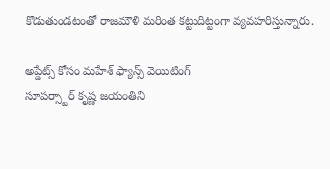కొడుతుండటంతో రాజమౌళి మరింత కట్టుదిట్టంగా వ్యవహరిస్తున్నారు.

అప్డేట్స్ కోసం మహేశ్ ఫ్యాన్స్ వెయిటింగ్
సూపర్స్టార్ కృష్ణ జయంతిని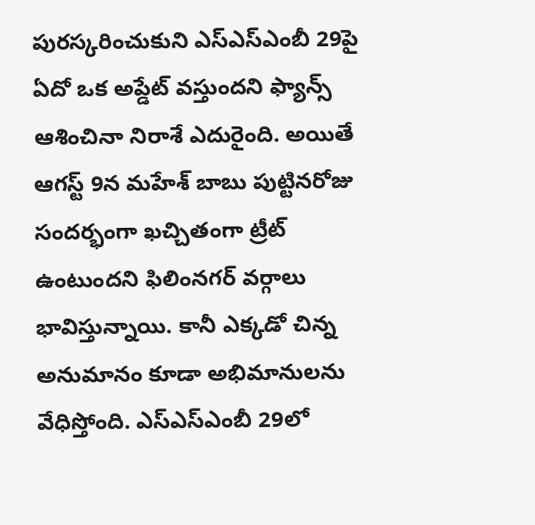పురస్కరించుకుని ఎస్ఎస్ఎంబీ 29పై ఏదో ఒక అప్డేట్ వస్తుందని ఫ్యాన్స్ ఆశించినా నిరాశే ఎదురైంది. అయితే ఆగస్ట్ 9న మహేశ్ బాబు పుట్టినరోజు సందర్భంగా ఖచ్చితంగా ట్రీట్ ఉంటుందని ఫిలింనగర్ వర్గాలు భావిస్తున్నాయి. కానీ ఎక్కడో చిన్న అనుమానం కూడా అభిమానులను వేధిస్తోంది. ఎస్ఎస్ఎంబీ 29లో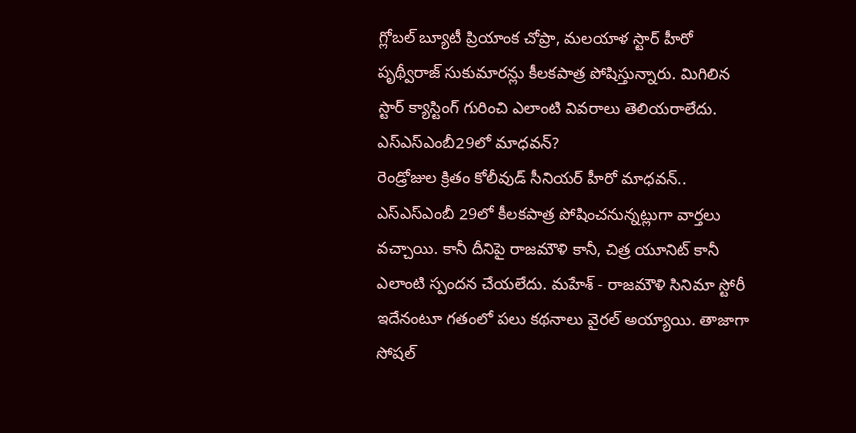గ్లోబల్ బ్యూటీ ప్రియాంక చోప్రా, మలయాళ స్టార్ హీరో పృథ్వీరాజ్ సుకుమారన్లు కీలకపాత్ర పోషిస్తున్నారు. మిగిలిన స్టార్ క్యాస్టింగ్ గురించి ఎలాంటి వివరాలు తెలియరాలేదు.
ఎస్ఎస్ఎంబీ29లో మాధవన్?
రెండ్రోజుల క్రితం కోలీవుడ్ సీనియర్ హీరో మాధవన్.. ఎస్ఎస్ఎంబీ 29లో కీలకపాత్ర పోషించనున్నట్లుగా వార్తలు వచ్చాయి. కానీ దీనిపై రాజమౌళి కానీ, చిత్ర యూనిట్ కానీ ఎలాంటి స్పందన చేయలేదు. మహేశ్ - రాజమౌళి సినిమా స్టోరీ ఇదేనంటూ గతంలో పలు కథనాలు వైరల్ అయ్యాయి. తాజాగా సోషల్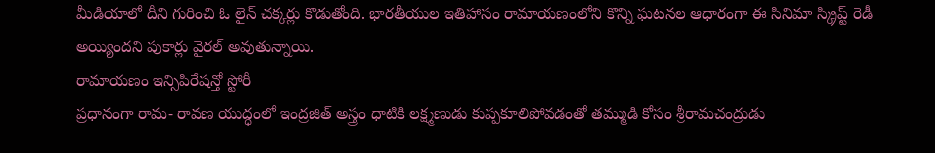మీడియాలో దీని గురించి ఓ లైన్ చక్కర్లు కొడుతోంది. భారతీయుల ఇతిహాసం రామాయణంలోని కొన్ని ఘటనల ఆధారంగా ఈ సినిమా స్క్రిప్ట్ రెడీ అయ్యిందని పుకార్లు వైరల్ అవుతున్నాయి.
రామాయణం ఇన్సిపిరేషన్తో స్టోరీ
ప్రధానంగా రామ- రావణ యుద్ధంలో ఇంద్రజిత్ అస్త్రం ధాటికి లక్ష్మణుడు కుప్పకూలిపోవడంతో తమ్ముడి కోసం శ్రీరామచంద్రుడు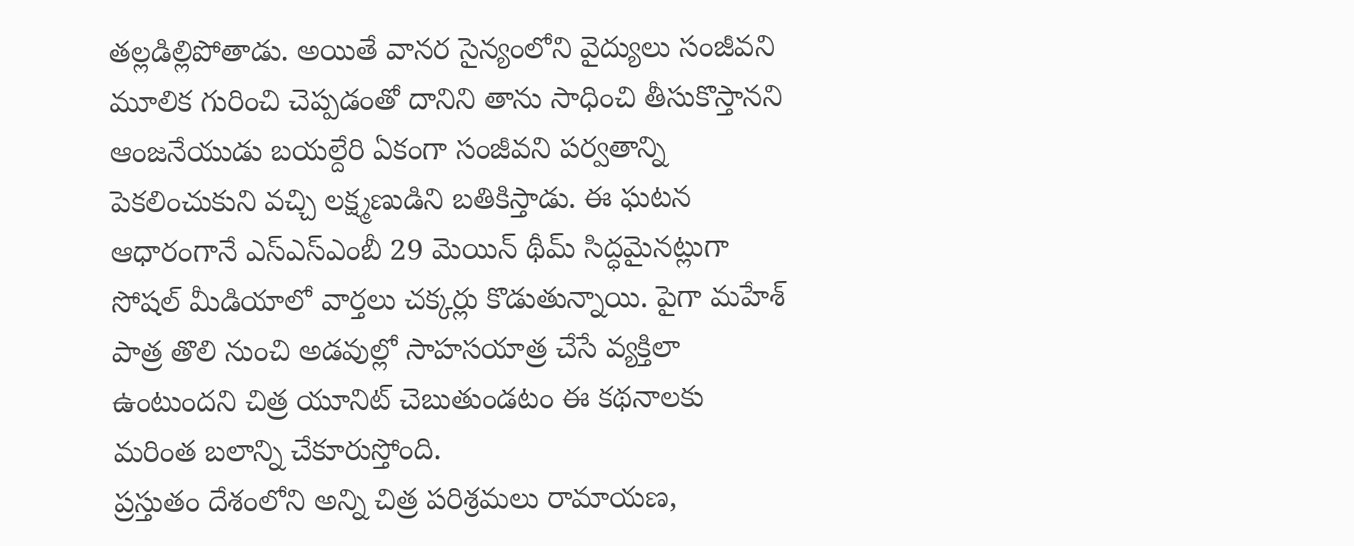తల్లడిల్లిపోతాడు. అయితే వానర సైన్యంలోని వైద్యులు సంజీవని మూలిక గురించి చెప్పడంతో దానిని తాను సాధించి తీసుకొస్తానని ఆంజనేయుడు బయల్దేరి ఏకంగా సంజీవని పర్వతాన్ని పెకలించుకుని వచ్చి లక్ష్మణుడిని బతికిస్తాడు. ఈ ఘటన ఆధారంగానే ఎస్ఎస్ఎంబీ 29 మెయిన్ థీమ్ సిద్ధమైనట్లుగా సోషల్ మీడియాలో వార్తలు చక్కర్లు కొడుతున్నాయి. పైగా మహేశ్ పాత్ర తొలి నుంచి అడవుల్లో సాహసయాత్ర చేసే వ్యక్తిలా ఉంటుందని చిత్ర యూనిట్ చెబుతుండటం ఈ కథనాలకు మరింత బలాన్ని చేకూరుస్తోంది.
ప్రస్తుతం దేశంలోని అన్ని చిత్ర పరిశ్రమలు రామాయణ,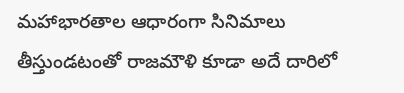మహాభారతాల ఆధారంగా సినిమాలు తీస్తుండటంతో రాజమౌళి కూడా అదే దారిలో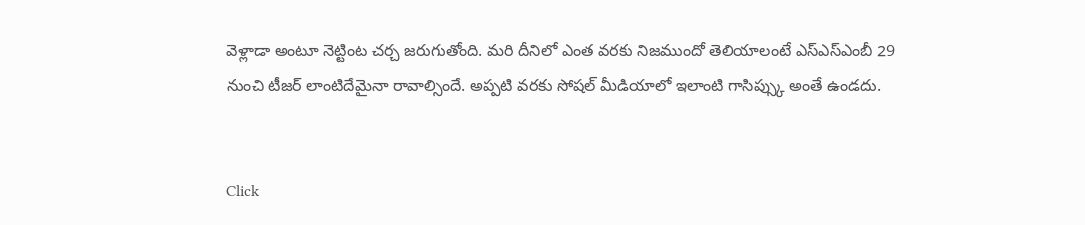వెళ్లాడా అంటూ నెట్టింట చర్చ జరుగుతోంది. మరి దీనిలో ఎంత వరకు నిజముందో తెలియాలంటే ఎస్ఎస్ఎంబీ 29 నుంచి టీజర్ లాంటిదేమైనా రావాల్సిందే. అప్పటి వరకు సోషల్ మీడియాలో ఇలాంటి గాసిప్స్కు అంతే ఉండదు.


Click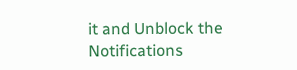it and Unblock the Notifications